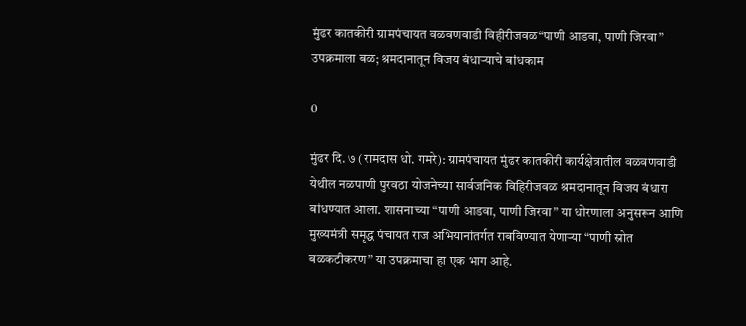मुंढर कातकीरी ग्रामपंचायत वळवणवाडी विहीरीजवळ“पाणी आडवा, पाणी जिरवा” उपक्रमाला बळ; श्रमदानातून विजय बंधाऱ्याचे बांधकाम

0

मुंढर दि. ७ (रामदास धो. गमरे): ग्रामपंचायत मुंढर कातकीरी कार्यक्षेत्रातील वळवणवाडी येथील नळपाणी पुरवठा योजनेच्या सार्वजनिक विहिरीजवळ श्रमदानातून विजय बंधारा बांधण्यात आला. शासनाच्या “पाणी आडवा, पाणी जिरवा” या धोरणाला अनुसरून आणि मुख्यमंत्री समृद्ध पंचायत राज अभियानांतर्गत राबविण्यात येणाऱ्या “पाणी स्रोत बळकटीकरण” या उपक्रमाचा हा एक भाग आहे.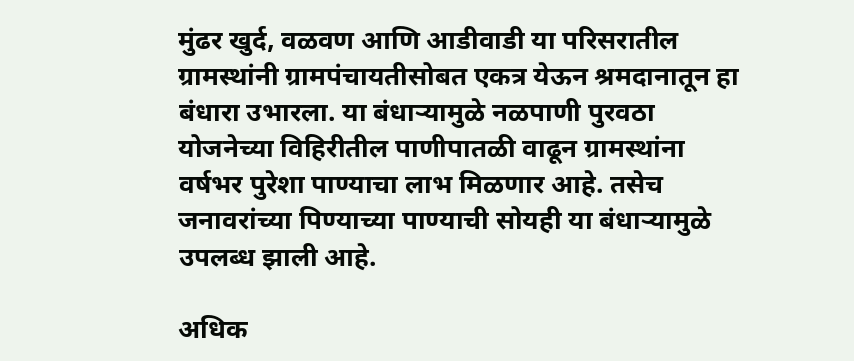मुंढर खुर्द, वळवण आणि आडीवाडी या परिसरातील ग्रामस्थांनी ग्रामपंचायतीसोबत एकत्र येऊन श्रमदानातून हा बंधारा उभारला. या बंधाऱ्यामुळे नळपाणी पुरवठा योजनेच्या विहिरीतील पाणीपातळी वाढून ग्रामस्थांना वर्षभर पुरेशा पाण्याचा लाभ मिळणार आहे. तसेच जनावरांच्या पिण्याच्या पाण्याची सोयही या बंधाऱ्यामुळे उपलब्ध झाली आहे.

अधिक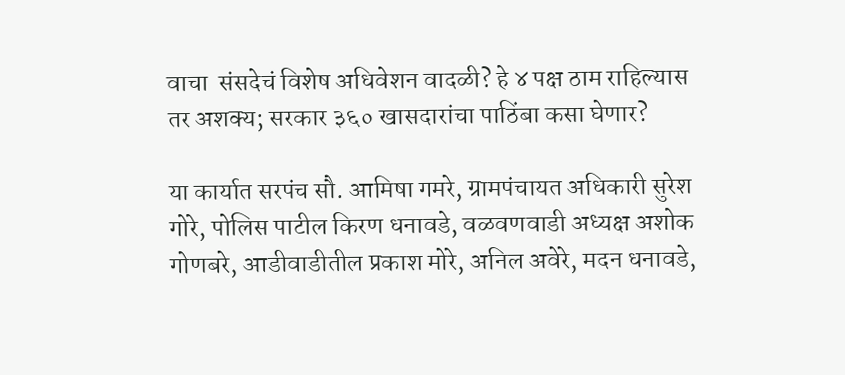वाचा  संसदेचं विशेष अधिवेशन वादळी? हे ४ पक्ष ठाम राहिल्यास तर अशक्य; सरकार ३६० खासदारांचा पाठिंबा कसा घेणार?

या कार्यात सरपंच सौ. आमिषा गमरे, ग्रामपंचायत अधिकारी सुरेश गोरे, पोलिस पाटील किरण धनावडे, वळवणवाडी अध्यक्ष अशोक गोणबरे, आडीवाडीतील प्रकाश मोरे, अनिल अवेरे, मदन धनावडे,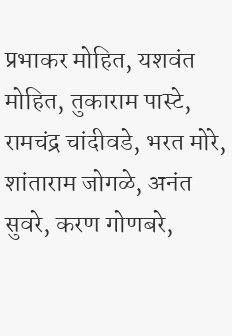प्रभाकर मोहित, यशवंत मोहित, तुकाराम पास्टे, रामचंद्र चांदीवडे, भरत मोरे, शांताराम जोगळे, अनंत सुवरे, करण गोणबरे,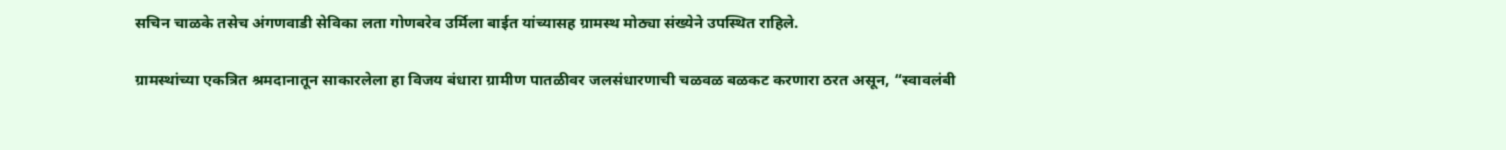सचिन चाळके तसेच अंगणवाडी सेविका लता गोणबरेव उर्मिला बाईत यांच्यासह ग्रामस्थ मोठ्या संख्येने उपस्थित राहिले.

ग्रामस्थांच्या एकत्रित श्रमदानातून साकारलेला हा विजय बंधारा ग्रामीण पातळीवर जलसंधारणाची चळवळ बळकट करणारा ठरत असून, “स्वावलंबी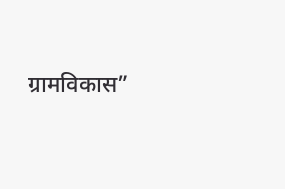ग्रामविकास”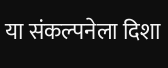या संकल्पनेला दिशा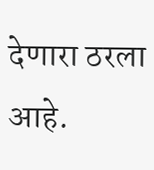देणारा ठरला आहे.